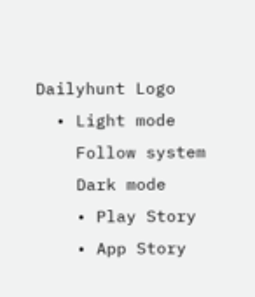Dailyhunt Logo
  • Light mode
    Follow system
    Dark mode
    • Play Story
    • App Story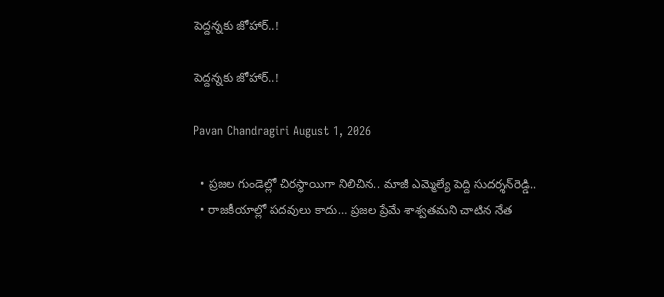పెద్దన్నకు జోహార్..!

పెద్దన్నకు జోహార్..!

Pavan Chandragiri August 1, 2026

  • ప్రజల గుండెల్లో చిరస్థాయిగా నిలిచిన.. మాజీ ఎమ్మెల్యే పెద్ది సుదర్శన్‌రెడ్డి..
  • రాజకీయాల్లో పదవులు కాదు… ప్రజల ప్రేమే శాశ్వతమని చాటిన నేత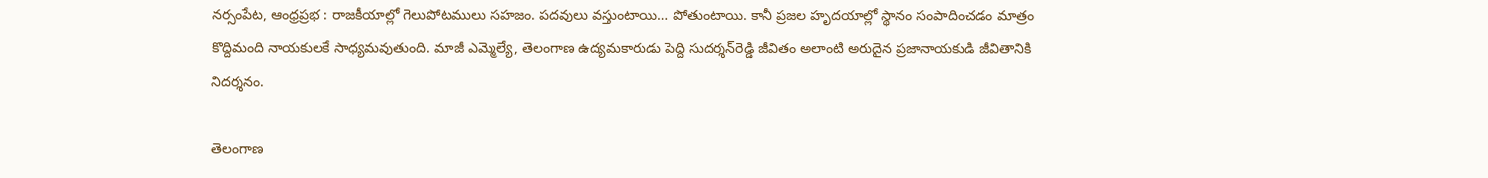నర్సంపేట, ఆంధ్రప్రభ : రాజకీయాల్లో గెలుపోటములు సహజం. పదవులు వస్తుంటాయి… పోతుంటాయి. కానీ ప్రజల హృదయాల్లో స్థానం సంపాదించడం మాత్రం కొద్దిమంది నాయకులకే సాధ్యమవుతుంది. మాజీ ఎమ్మెల్యే, తెలంగాణ ఉద్యమకారుడు పెద్ది సుదర్శన్‌రెడ్డి జీవితం అలాంటి అరుదైన ప్రజానాయకుడి జీవితానికి నిదర్శనం.

తెలంగాణ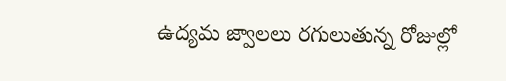ఉద్యమ జ్వాలలు రగులుతున్న రోజుల్లో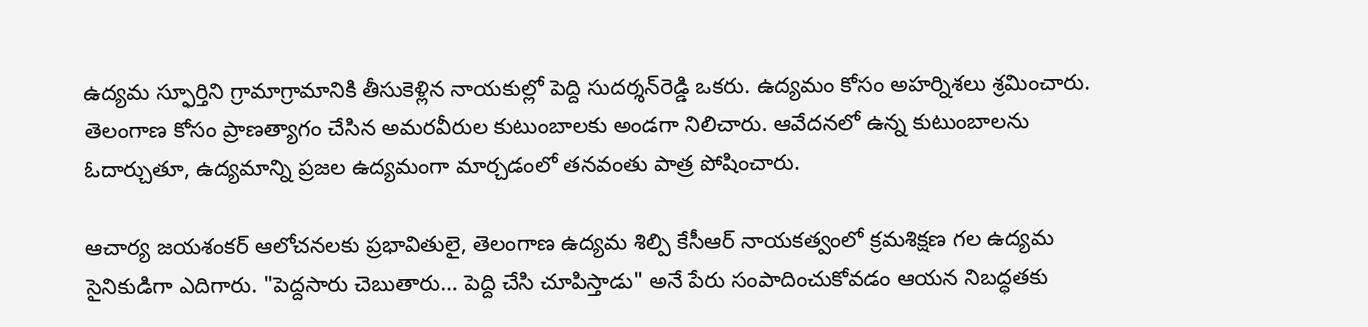ఉద్యమ స్ఫూర్తిని గ్రామాగ్రామానికి తీసుకెళ్లిన నాయకుల్లో పెద్ది సుదర్శన్‌రెడ్డి ఒకరు. ఉద్యమం కోసం అహర్నిశలు శ్రమించారు. తెలంగాణ కోసం ప్రాణత్యాగం చేసిన అమరవీరుల కుటుంబాలకు అండగా నిలిచారు. ఆవేదనలో ఉన్న కుటుంబాలను ఓదార్చుతూ, ఉద్యమాన్ని ప్రజల ఉద్యమంగా మార్చడంలో తనవంతు పాత్ర పోషించారు.

ఆచార్య జయశంకర్ ఆలోచనలకు ప్రభావితులై, తెలంగాణ ఉద్యమ శిల్పి కేసీఆర్ నాయకత్వంలో క్రమశిక్షణ గల ఉద్యమ సైనికుడిగా ఎదిగారు. "పెద్దసారు చెబుతారు… పెద్ది చేసి చూపిస్తాడు" అనే పేరు సంపాదించుకోవడం ఆయన నిబద్ధతకు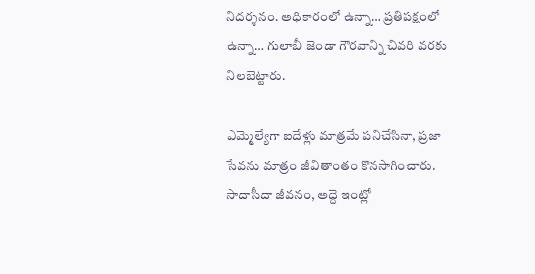నిదర్శనం. అధికారంలో ఉన్నా… ప్రతిపక్షంలో ఉన్నా… గులాబీ జెండా గౌరవాన్ని చివరి వరకు నిలబెట్టారు.

ఎమ్మెల్యేగా ఐదేళ్లు మాత్రమే పనిచేసినా, ప్రజా సేవను మాత్రం జీవితాంతం కొనసాగించారు. సాదాసీదా జీవనం, అద్దె ఇంట్లో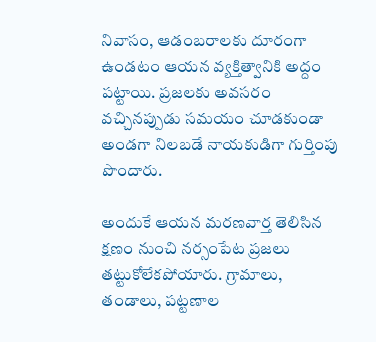నివాసం, ఆడంబరాలకు దూరంగా ఉండటం ఆయన వ్యక్తిత్వానికి అద్దం పట్టాయి. ప్రజలకు అవసరం వచ్చినప్పుడు సమయం చూడకుండా అండగా నిలబడే నాయకుడిగా గుర్తింపు పొందారు.

అందుకే ఆయన మరణవార్త తెలిసిన క్షణం నుంచి నర్సంపేట ప్రజలు తట్టుకోలేకపోయారు. గ్రామాలు, తండాలు, పట్టణాల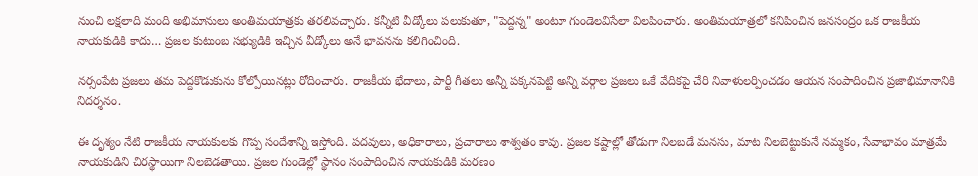నుంచి లక్షలాది మంది అభిమానులు అంతిమయాత్రకు తరలివచ్చారు. కన్నీటి వీడ్కోలు పలుకుతూ, "పెద్దన్న" అంటూ గుండెలవిసేలా విలపించారు. అంతిమయాత్రలో కనిపించిన జనసంద్రం ఒక రాజకీయ నాయకుడికి కాదు… ప్రజల కుటుంబ సభ్యుడికి ఇచ్చిన వీడ్కోలు అనే భావనను కలిగించింది.

నర్సంపేట ప్రజలు తమ పెద్దకొడుకును కోల్పోయినట్లు రోదించారు. రాజకీయ భేదాలు, పార్టీ గీతలు అన్నీ పక్కనపెట్టి అన్ని వర్గాల ప్రజలు ఒకే వేదికపై చేరి నివాళులర్పించడం ఆయన సంపాదించిన ప్రజాభిమానానికి నిదర్శనం.

ఈ దృశ్యం నేటి రాజకీయ నాయకులకు గొప్ప సందేశాన్ని ఇస్తోంది. పదవులు, అధికారాలు, ప్రచారాలు శాశ్వతం కావు. ప్రజల కష్టాల్లో తోడుగా నిలబడే మనసు, మాట నిలబెట్టుకునే నమ్మకం, సేవాభావం మాత్రమే నాయకుడిని చిరస్థాయిగా నిలబెడతాయి. ప్రజల గుండెల్లో స్థానం సంపాదించిన నాయకుడికి మరణం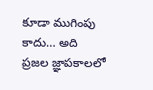కూడా ముగింపు కాదు… అది ప్రజల జ్ఞాపకాలలో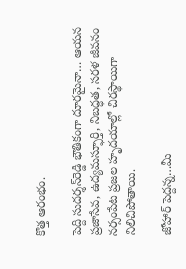కొత్త ఆరంభం.

పెద్ది సుదర్శన్‌రెడ్డి భౌతికంగా దూరమైనా… ఆయన ప్రజాసేవ, ఉద్యమస్ఫూర్తి, నిబద్ధత, సరళ జీవనం నర్సంపేట ప్రజల హృదయాల్లో చిరస్థాయిగా నిలిచిపోతాయి.

జోహార్ పెద్దన్న…మీ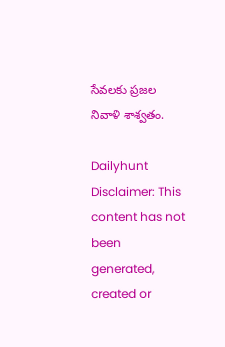సేవలకు ప్రజల నివాళి శాశ్వతం.

Dailyhunt
Disclaimer: This content has not been generated, created or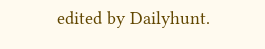edited by Dailyhunt.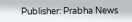Publisher: Prabha News